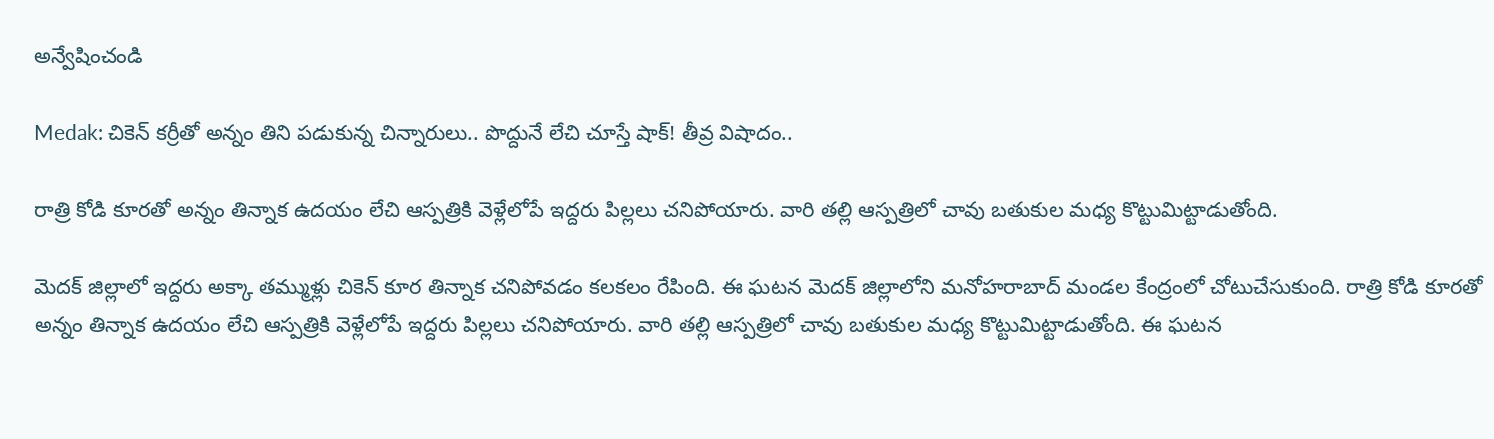అన్వేషించండి

Medak: చికెన్‌ కర్రీతో అన్నం తిని పడుకున్న చిన్నారులు.. పొద్దునే లేచి చూస్తే షాక్! తీవ్ర విషాదం..

రాత్రి కోడి కూరతో అన్నం తిన్నాక ఉదయం లేచి ఆస్పత్రికి వెళ్లేలోపే ఇద్దరు పిల్లలు చనిపోయారు. వారి తల్లి ఆస్పత్రిలో చావు బతుకుల మధ్య కొట్టుమిట్టాడుతోంది.

మెదక్ జిల్లాలో ఇద్దరు అక్కా తమ్ముళ్లు చికెన్ కూర తిన్నాక చనిపోవడం కలకలం రేపింది. ఈ ఘటన మెదక్ జిల్లాలోని మనోహరాబాద్ మండల కేంద్రంలో చోటుచేసుకుంది. రాత్రి కోడి కూరతో అన్నం తిన్నాక ఉదయం లేచి ఆస్పత్రికి వెళ్లేలోపే ఇద్దరు పిల్లలు చనిపోయారు. వారి తల్లి ఆస్పత్రిలో చావు బతుకుల మధ్య కొట్టుమిట్టాడుతోంది. ఈ ఘటన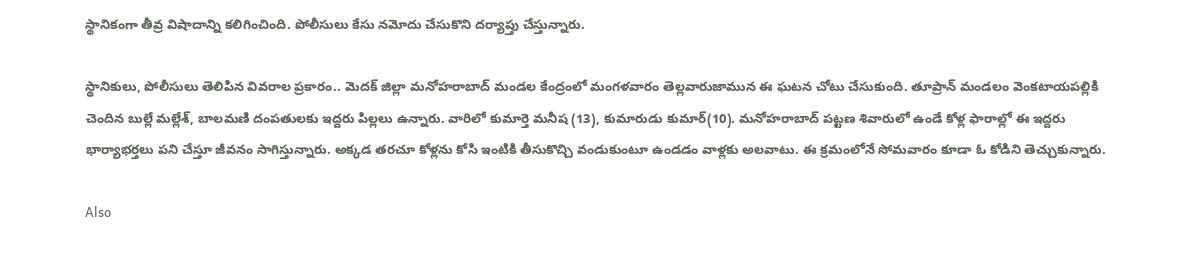స్థానికంగా తీవ్ర విషాదాన్ని కలిగించింది. పోలీసులు కేసు నమోదు చేసుకొని దర్యాప్తు చేస్తున్నారు.

స్థానికులు, పోలీసులు తెలిపిన వివరాల ప్రకారం.. మెదక్‌ జిల్లా మనోహరాబాద్‌ మండల కేంద్రంలో మంగళవారం తెల్లవారుజామున ఈ ఘటన చోటు చేసుకుంది. తూప్రాన్‌ మండలం వెంకటాయపల్లికి చెందిన బుల్లే మల్లేశ్‌, బాలమణి దంపతులకు ఇద్దరు పిల్లలు ఉన్నారు. వారిలో కుమార్తె మనీష (13), కుమారుడు కుమార్‌(10). మనోహరాబాద్‌ పట్టణ శివారులో ఉండే కోళ్ల ఫారాల్లో ఈ ఇద్దరు భార్యాభర్తలు పని చేస్తూ జీవనం సాగిస్తున్నారు. అక్కడ తరచూ కోళ్లను కోసి ఇంటికి తీసుకొచ్చి వండుకుంటూ ఉండడం వాళ్లకు అలవాటు. ఈ క్రమంలోనే సోమవారం కూడా ఓ కోడిని తెచ్చుకున్నారు.

Also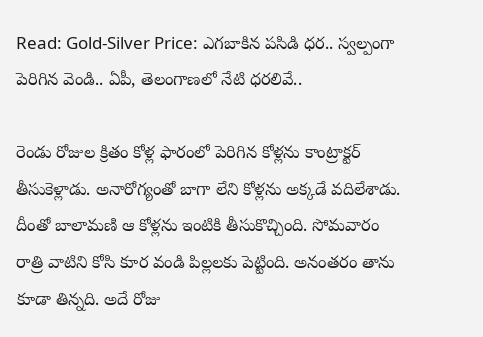Read: Gold-Silver Price: ఎగబాకిన పసిడి ధర.. స్వల్పంగా పెరిగిన వెండి.. ఏపీ, తెలంగాణలో నేటి ధరలివే..

రెండు రోజుల క్రితం కోళ్ల ఫారంలో పెరిగిన కోళ్లను కాంట్రాక్టర్ తీసుకెళ్లాడు. అనారోగ్యంతో బాగా లేని కోళ్లను అక్కడే వదిలేశాడు. దీంతో బాలామణి ఆ కోళ్లను ఇంటికి తీసుకొచ్చింది. సోమవారం రాత్రి వాటిని కోసి కూర వండి పిల్లలకు పెట్టింది. అనంతరం తాను కూడా తిన్నది. అదే రోజు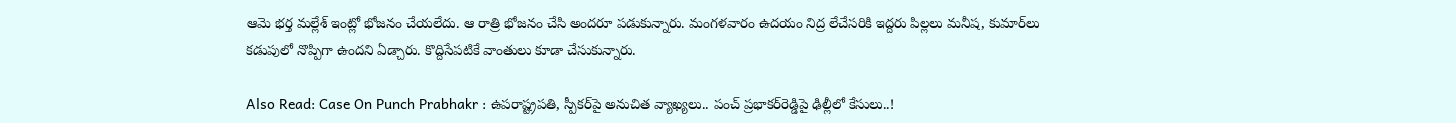ఆమె భర్త మల్లేశ్‌ ఇంట్లో భోజనం చేయలేదు. ఆ రాత్రి భోజనం చేసి అందరూ పడుకున్నారు. మంగళవారం ఉదయం నిద్ర లేచేసరికి ఇద్దరు పిల్లలు మనీష, కుమార్‌లు కడుపులో నొప్పిగా ఉందని ఏడ్చారు. కొద్దిసేపటికే వాంతులు కూడా చేసుకున్నారు.

Also Read: Case On Punch Prabhakr : ఉపరాష్ట్రపతి, స్పీకర్‌పై అనుచిత వ్యాఖ్యలు.. పంచ్ ప్రభాకర్‌రెడ్డిపై ఢిల్లీలో కేసులు..!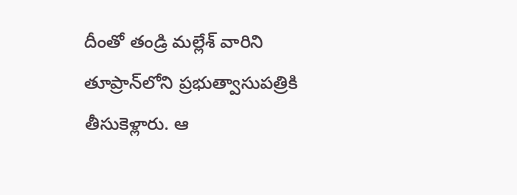దీంతో తండ్రి మల్లేశ్‌ వారిని తూప్రాన్‌‌లోని ప్రభుత్వాసుపత్రికి తీసుకెళ్లారు. ఆ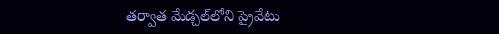తర్వాత మేడ్చల్‌లోని ప్రైవేటు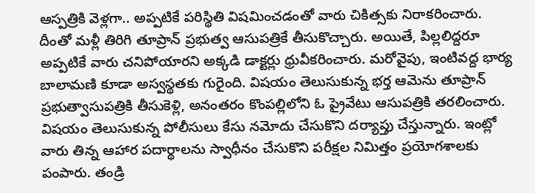ఆస్పత్రికి వెళ్లగా.. అప్పటికే పరిస్థితి విషమించడంతో వారు చికిత్సకు నిరాకరించారు. దీంతో మళ్లీ తిరిగి తూప్రాన్‌ ప్రభుత్వ ఆసుపత్రికే తీసుకొచ్చారు. అయితే, పిల్లలిద్దరూ అప్పటికే వారు చనిపోయారని అక్కడి డాక్టర్లు ధ్రువీకరించారు. మరోవైపు, ఇంటివద్ద భార్య బాలామణి కూడా అస్వస్థతకు గురైంది. విషయం తెలుసుకున్న భర్త ఆమెను తూప్రాన్‌ ప్రభుత్వాసుపత్రికి తీసుకెళ్లి, అనంతరం కొంపల్లిలోని ఓ ప్రైవేటు ఆసుపత్రికి తరలించారు. విషయం తెలుసుకున్న పోలీసులు కేసు నమోదు చేసుకొని దర్యాప్తు చేస్తున్నారు. ఇంట్లో వారు తిన్న ఆహార పదార్థాలను స్వాధీనం చేసుకొని పరీక్షల నిమిత్తం ప్రయోగశాలకు పంపారు. తండ్రి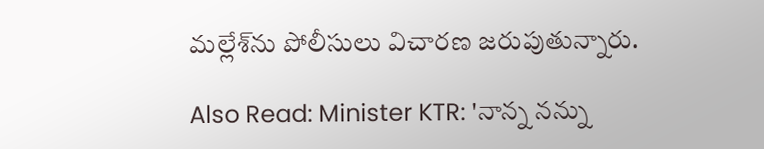మల్లేశ్‌ను పోలీసులు విచారణ జరుపుతున్నారు.

Also Read: Minister KTR: 'నాన్న నన్ను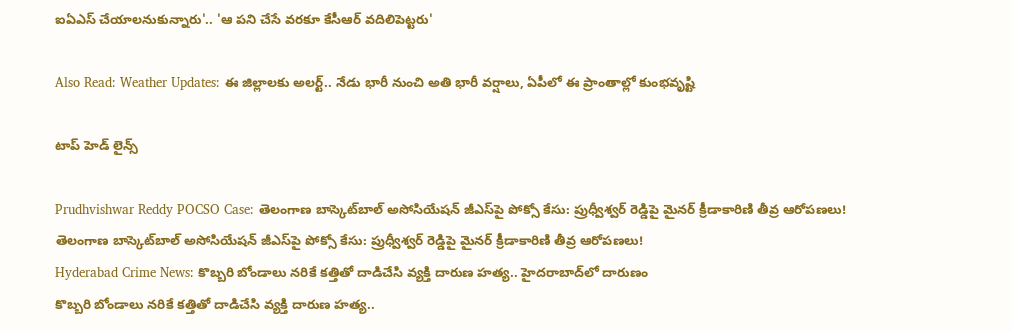ఐఏఎస్ చేయాలనుకున్నారు'.. 'ఆ పని చేసే వరకూ కేసీఆర్ వదిలిపెట్టరు'

Also Read: Weather Updates: ఈ జిల్లాలకు అలర్ట్.. నేడు భారీ నుంచి అతి భారీ వర్షాలు, ఏపీలో ఈ ప్రాంతాల్లో కుంభవృష్టి

టాప్ హెడ్ లైన్స్

Prudhvishwar Reddy POCSO Case: తెలంగాణ బాస్కెట్‌బాల్ అసోసియేషన్ జీఎస్‌పై పోక్సో కేసు: ప్రుధ్వీశ్వర్ రెడ్డిపై మైనర్ క్రీడాకారిణి తీవ్ర ఆరోపణలు!
తెలంగాణ బాస్కెట్‌బాల్ అసోసియేషన్ జీఎస్‌పై పోక్సో కేసు: ప్రుధ్వీశ్వర్ రెడ్డిపై మైనర్ క్రీడాకారిణి తీవ్ర ఆరోపణలు!
Hyderabad Crime News: కొబ్బరి బోండాలు నరికే కత్తితో దాడిచేసి వ్యక్తి దారుణ హత్య.. హైదరాబాద్‌లో దారుణం
కొబ్బరి బోండాలు నరికే కత్తితో దాడిచేసి వ్యక్తి దారుణ హత్య..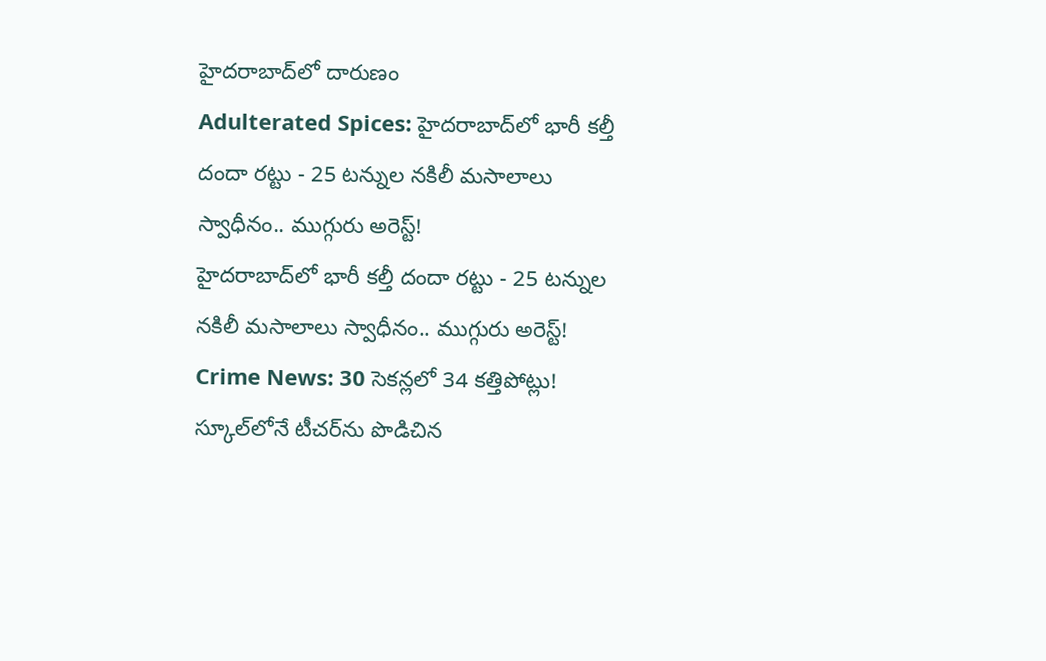హైదరాబాద్‌లో దారుణం
Adulterated Spices: హైదరాబాద్‌లో భారీ కల్తీ దందా రట్టు - 25 టన్నుల నకిలీ మసాలాలు స్వాధీనం.. ముగ్గురు అరెస్ట్!
హైదరాబాద్‌లో భారీ కల్తీ దందా రట్టు - 25 టన్నుల నకిలీ మసాలాలు స్వాధీనం.. ముగ్గురు అరెస్ట్!
Crime News: 30 సెకన్లలో 34 కత్తిపోట్లు! స్కూల్‌లోనే టీచర్‌ను పొడిచిన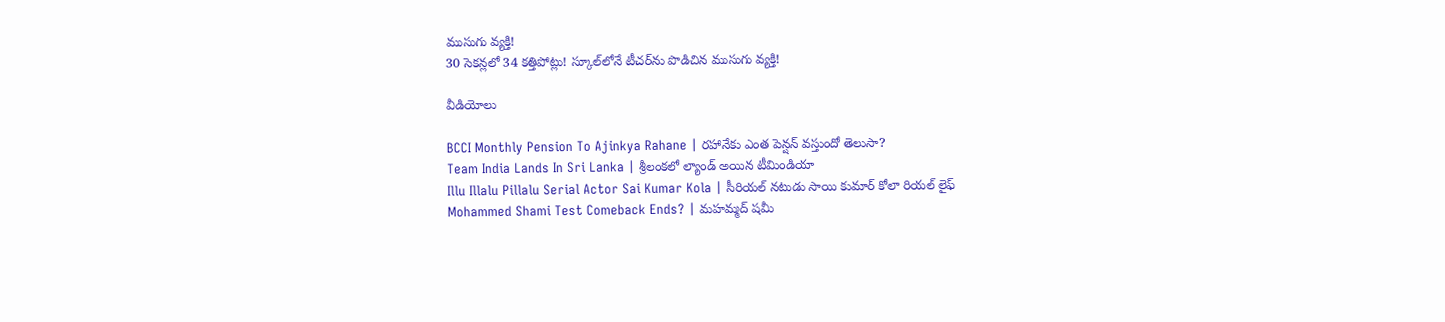ముసుగు వ్యక్తి!
30 సెకన్లలో 34 కత్తిపోట్లు! స్కూల్‌లోనే టీచర్‌ను పొడిచిన ముసుగు వ్యక్తి!

వీడియోలు

BCCI Monthly Pension To Ajinkya Rahane | రహానేకు ఎంత పెన్షన్ వస్తుందో తెలుసా?
Team India Lands In Sri Lanka | శ్రీలంకలో ల్యాండ్ అయిన టీమిండియా
Illu Illalu Pillalu Serial Actor Sai Kumar Kola | సీరియల్ నటుడు సాయి కుమార్ కోలా రియల్ లైఫ్
Mohammed Shami Test Comeback Ends? | మహమ్మద్ షమీ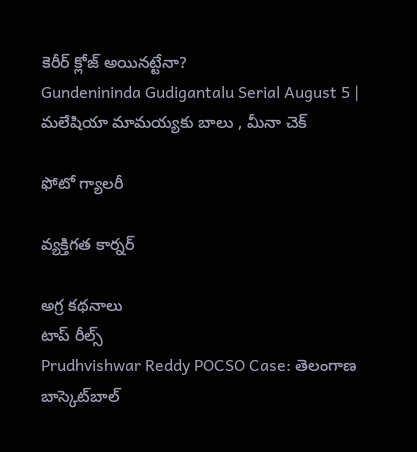కెరీర్ క్లోజ్ అయినట్టేనా?
Gundenininda Gudigantalu Serial August 5 | మలేషియా మామయ్యకు బాలు , మీనా చెక్

ఫోటో గ్యాలరీ

వ్యక్తిగత కార్నర్

అగ్ర కథనాలు
టాప్ రీల్స్
Prudhvishwar Reddy POCSO Case: తెలంగాణ బాస్కెట్‌బాల్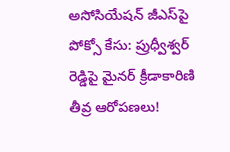అసోసియేషన్ జీఎస్‌పై పోక్సో కేసు: ప్రుధ్వీశ్వర్ రెడ్డిపై మైనర్ క్రీడాకారిణి తీవ్ర ఆరోపణలు!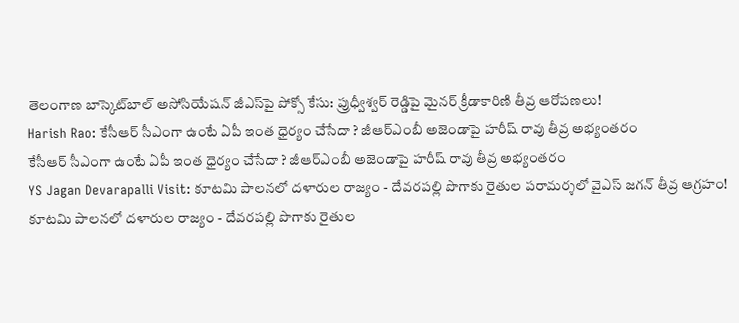తెలంగాణ బాస్కెట్‌బాల్ అసోసియేషన్ జీఎస్‌పై పోక్సో కేసు: ప్రుధ్వీశ్వర్ రెడ్డిపై మైనర్ క్రీడాకారిణి తీవ్ర ఆరోపణలు!
Harish Rao: కేసీఆర్ సీఎంగా ఉంటే ఏపీ ఇంత ధైర్యం చేసేదా ? జీఆర్ఎంబీ అజెండాపై హరీష్ రావు తీవ్ర అభ్యంతరం
కేసీఆర్ సీఎంగా ఉంటే ఏపీ ఇంత ధైర్యం చేసేదా ? జీఆర్ఎంబీ అజెండాపై హరీష్ రావు తీవ్ర అభ్యంతరం
YS Jagan Devarapalli Visit: కూటమి పాలనలో దళారుల రాజ్యం - దేవరపల్లి పొగాకు రైతుల పరామర్శలో వైఎస్ జగన్‌ తీవ్ర ఆగ్రహం!
కూటమి పాలనలో దళారుల రాజ్యం - దేవరపల్లి పొగాకు రైతుల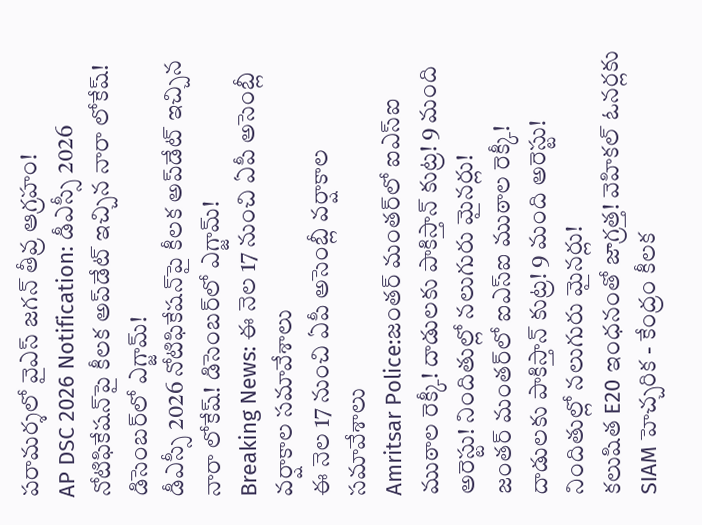పరామర్శలో వైఎస్ జగన్‌ తీవ్ర ఆగ్రహం!
AP DSC 2026 Notification: డీఎస్సీ 2026 నోటిఫికేషన్‌పై కీలక అప్‌డేట్ ఇచ్చిన నారా లోకేష్‌! డిసెంబర్‌లో ఎగ్జామ్‌!
డీఎస్సీ 2026 నోటిఫికేషన్‌పై కీలక అప్‌డేట్ ఇచ్చిన నారా లోకేష్‌! డిసెంబర్‌లో ఎగ్జామ్‌!
Breaking News: ఈ నెల 17 నుంచి ఏపీ అసెంబ్లీ వర్షాకాల సమావేశాలు
ఈ నెల 17 నుంచి ఏపీ అసెంబ్లీ వర్షాకాల సమావేశాలు
Amritsar Police:జంతర్ మంతర్‌లో ఐఎస్ఐ ముఠాల రెక్కీ! దాడులకు పాకిస్తాన్‌ కుట్ర! 9 మంది అరెస్టు! నిందితుల్లో నలుగురు మైనర్లు!
జంతర్ మంతర్‌లో ఐఎస్ఐ ముఠాల రెక్కీ! దాడులకు పాకిస్తాన్‌ కుట్ర! 9 మంది అరెస్టు! నిందితుల్లో నలుగురు మైనర్లు!
కలుషిత E20 ఇంధనంతో జాగ్రత్త! వెహికల్‌ ఓనర్లకు SIAM హెచ్చరిక - కేంద్రం కీలక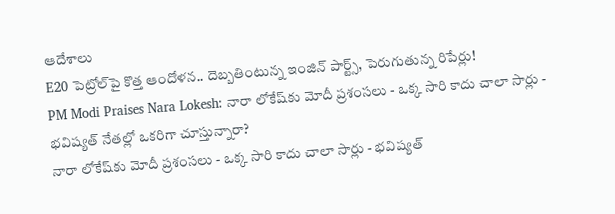ఆదేశాలు
E20 పెట్రోల్‌పై కొత్త ఆందోళన.. దెబ్బతింటున్న ఇంజిన్ పార్ట్స్, పెరుగుతున్న రిపేర్లు!
PM Modi Praises Nara Lokesh: నారా లోకేష్‌కు మోదీ ప్రశంసలు - ఒక్క సారి కాదు చాలా సార్లు - భవిష్యత్ నేతల్లో ఒకరిగా చూస్తున్నారా?
నారా లోకేష్‌కు మోదీ ప్రశంసలు - ఒక్క సారి కాదు చాలా సార్లు - భవిష్యత్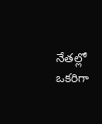నేతల్లో ఒకరిగా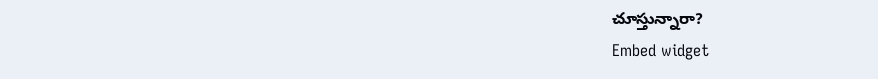చూస్తున్నారా?
Embed widget